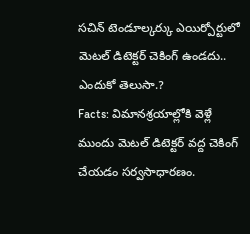సచిన్ టెండూల్కర్కు ఎయిర్పోర్టులో మెటల్ డిటెక్టర్ చెకింగ్ ఉండదు.. ఎందుకో తెలుసా.?
Facts: విమానశ్రయాల్లోకి వెళ్లే ముందు మెటల్ డిటెక్టర్ వద్ద చెకింగ్ చేయడం సర్వసాధారణం.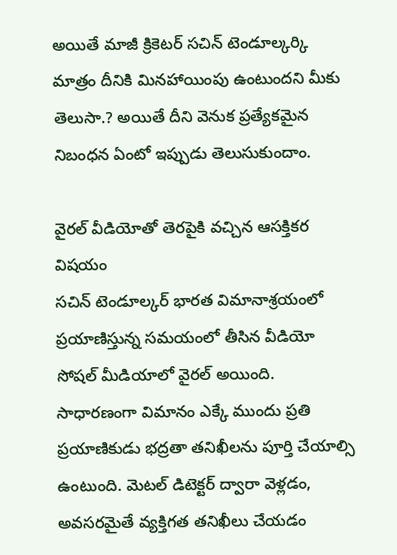అయితే మాజీ క్రికెటర్ సచిన్ టెండూల్కర్కి మాత్రం దీనికి మినహాయింపు ఉంటుందని మీకు తెలుసా.? అయితే దీని వెనుక ప్రత్యేకమైన నిబంధన ఏంటో ఇప్పుడు తెలుసుకుందాం.

వైరల్ వీడియోతో తెరపైకి వచ్చిన ఆసక్తికర విషయం
సచిన్ టెండూల్కర్ భారత విమానాశ్రయంలో ప్రయాణిస్తున్న సమయంలో తీసిన వీడియో సోషల్ మీడియాలో వైరల్ అయింది. సాధారణంగా విమానం ఎక్కే ముందు ప్రతి ప్రయాణికుడు భద్రతా తనిఖీలను పూర్తి చేయాల్సి ఉంటుంది. మెటల్ డిటెక్టర్ ద్వారా వెళ్లడం, అవసరమైతే వ్యక్తిగత తనిఖీలు చేయడం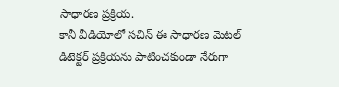సాధారణ ప్రక్రియ.
కానీ వీడియోలో సచిన్ ఈ సాధారణ మెటల్ డిటెక్టర్ ప్రక్రియను పాటించకుండా నేరుగా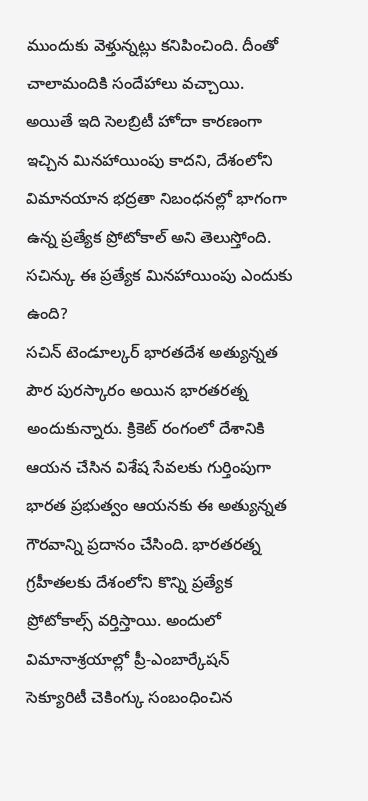ముందుకు వెళ్తున్నట్లు కనిపించింది. దీంతో చాలామందికి సందేహాలు వచ్చాయి. అయితే ఇది సెలబ్రిటీ హోదా కారణంగా ఇచ్చిన మినహాయింపు కాదని, దేశంలోని విమానయాన భద్రతా నిబంధనల్లో భాగంగా ఉన్న ప్రత్యేక ప్రోటోకాల్ అని తెలుస్తోంది.
సచిన్కు ఈ ప్రత్యేక మినహాయింపు ఎందుకు ఉంది?
సచిన్ టెండూల్కర్ భారతదేశ అత్యున్నత పౌర పురస్కారం అయిన భారతరత్న అందుకున్నారు. క్రికెట్ రంగంలో దేశానికి ఆయన చేసిన విశేష సేవలకు గుర్తింపుగా భారత ప్రభుత్వం ఆయనకు ఈ అత్యున్నత గౌరవాన్ని ప్రదానం చేసింది. భారతరత్న గ్రహీతలకు దేశంలోని కొన్ని ప్రత్యేక ప్రోటోకాల్స్ వర్తిస్తాయి. అందులో విమానాశ్రయాల్లో ప్రీ-ఎంబార్కేషన్ సెక్యూరిటీ చెకింగ్కు సంబంధించిన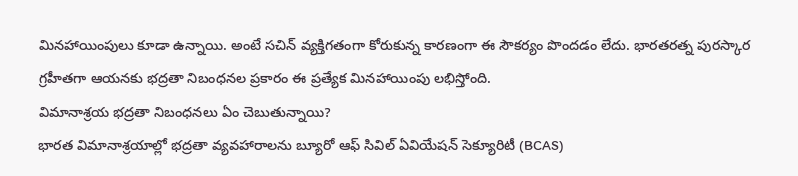మినహాయింపులు కూడా ఉన్నాయి. అంటే సచిన్ వ్యక్తిగతంగా కోరుకున్న కారణంగా ఈ సౌకర్యం పొందడం లేదు. భారతరత్న పురస్కార గ్రహీతగా ఆయనకు భద్రతా నిబంధనల ప్రకారం ఈ ప్రత్యేక మినహాయింపు లభిస్తోంది.
విమానాశ్రయ భద్రతా నిబంధనలు ఏం చెబుతున్నాయి?
భారత విమానాశ్రయాల్లో భద్రతా వ్యవహారాలను బ్యూరో ఆఫ్ సివిల్ ఏవియేషన్ సెక్యూరిటీ (BCAS)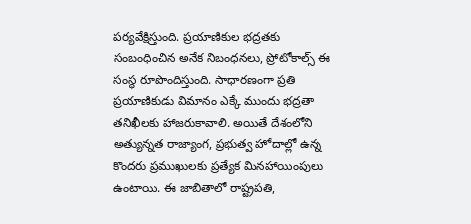పర్యవేక్షిస్తుంది. ప్రయాణికుల భద్రతకు సంబంధించిన అనేక నిబంధనలు, ప్రోటోకాల్స్ ఈ సంస్థ రూపొందిస్తుంది. సాధారణంగా ప్రతి ప్రయాణికుడు విమానం ఎక్కే ముందు భద్రతా తనిఖీలకు హాజరుకావాలి. అయితే దేశంలోని అత్యున్నత రాజ్యాంగ, ప్రభుత్వ హోదాల్లో ఉన్న కొందరు ప్రముఖులకు ప్రత్యేక మినహాయింపులు ఉంటాయి. ఈ జాబితాలో రాష్ట్రపతి,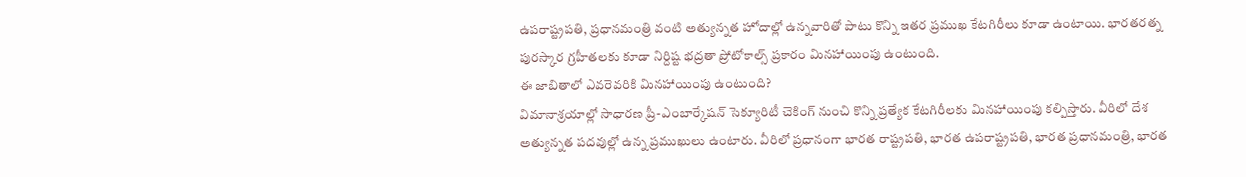ఉపరాష్ట్రపతి, ప్రధానమంత్రి వంటి అత్యున్నత హోదాల్లో ఉన్నవారితో పాటు కొన్ని ఇతర ప్రముఖ కేటగిరీలు కూడా ఉంటాయి. భారతరత్న పురస్కార గ్రహీతలకు కూడా నిర్దిష్ట భద్రతా ప్రోటోకాల్స్ ప్రకారం మినహాయింపు ఉంటుంది.
ఈ జాబితాలో ఎవరెవరికి మినహాయింపు ఉంటుంది?
విమానాశ్రయాల్లో సాధారణ ప్రీ-ఎంబార్కేషన్ సెక్యూరిటీ చెకింగ్ నుంచి కొన్ని ప్రత్యేక కేటగిరీలకు మినహాయింపు కల్పిస్తారు. వీరిలో దేశ అత్యున్నత పదవుల్లో ఉన్న ప్రముఖులు ఉంటారు. వీరిలో ప్రధానంగా భారత రాష్ట్రపతి, భారత ఉపరాష్ట్రపతి, భారత ప్రధానమంత్రి, భారత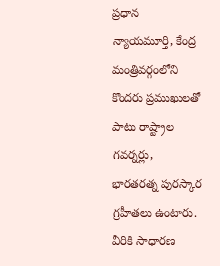ప్రధాన న్యాయమూర్తి, కేంద్ర మంత్రివర్గంలోని కొందరు ప్రముఖులతో పాటు రాష్ట్రాల గవర్నర్లు, భారతరత్న పురస్కార గ్రహీతలు ఉంటారు. వీరికి సాధారణ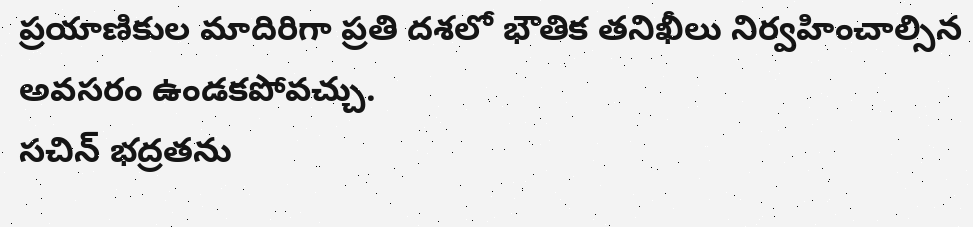ప్రయాణికుల మాదిరిగా ప్రతి దశలో భౌతిక తనిఖీలు నిర్వహించాల్సిన అవసరం ఉండకపోవచ్చు.
సచిన్ భద్రతను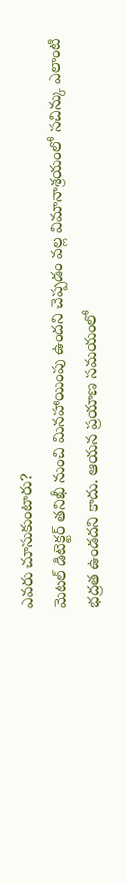ఎవరు చూసుకుంటారు?
మెటల్ డిటెక్టర్ తనిఖీ నుంచి మినహాయింపు ఉందని చెప్పడం వల్ల విమానాశ్రయంలో సచిన్కు ఎలాంటి భద్రత ఉండదని కాదు. ఆయన ప్రయాణ సమయంలో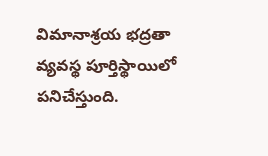విమానాశ్రయ భద్రతా వ్యవస్థ పూర్తిస్థాయిలో పనిచేస్తుంది.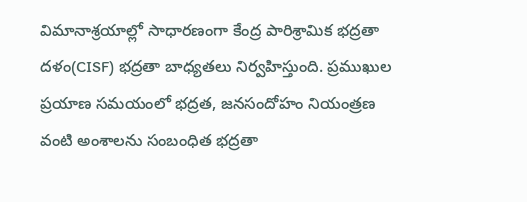విమానాశ్రయాల్లో సాధారణంగా కేంద్ర పారిశ్రామిక భద్రతా దళం(CISF) భద్రతా బాధ్యతలు నిర్వహిస్తుంది. ప్రముఖుల ప్రయాణ సమయంలో భద్రత, జనసందోహం నియంత్రణ వంటి అంశాలను సంబంధిత భద్రతా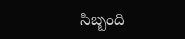సిబ్బంది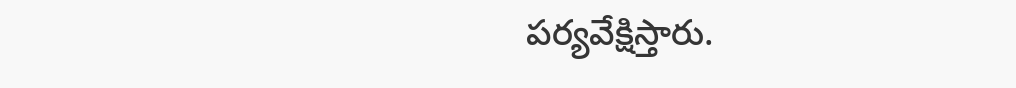పర్యవేక్షిస్తారు.